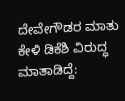ದೇವೇಗೌಡರ ಮಾತು ಕೇಳಿ ಡಿಕೆಶಿ ವಿರುದ್ಧ ಮಾತಾಡಿದ್ದೆ: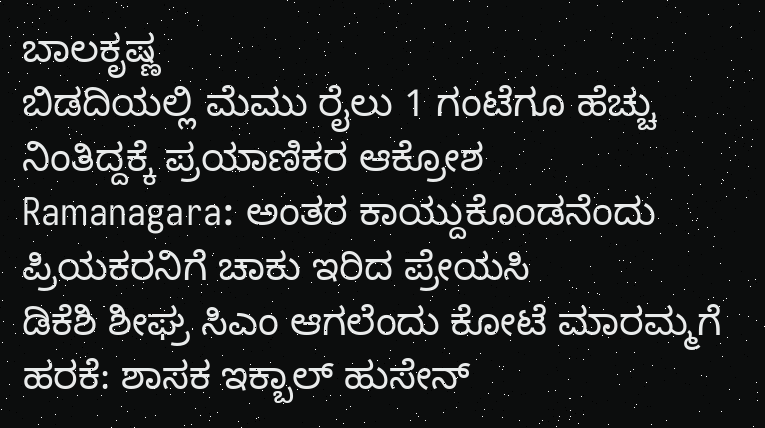ಬಾಲಕೃಷ್ಣ
ಬಿಡದಿಯಲ್ಲಿ ಮೆಮು ರೈಲು 1 ಗಂಟೆಗೂ ಹೆಚ್ಚು ನಿಂತಿದ್ದಕ್ಕೆ ಪ್ರಯಾಣಿಕರ ಆಕ್ರೋಶ
Ramanagara: ಅಂತರ ಕಾಯ್ದುಕೊಂಡನೆಂದು ಪ್ರಿಯಕರನಿಗೆ ಚಾಕು ಇರಿದ ಪ್ರೇಯಸಿ
ಡಿಕೆಶಿ ಶೀಘ್ರ ಸಿಎಂ ಆಗಲೆಂದು ಕೋಟೆ ಮಾರಮ್ಮಗೆ ಹರಕೆ: ಶಾಸಕ ಇಕ್ಬಾಲ್ ಹುಸೇನ್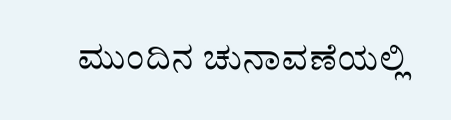ಮುಂದಿನ ಚುನಾವಣೆಯಲ್ಲಿ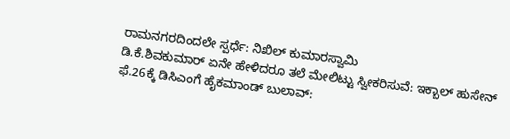ರಾಮನಗರದಿಂದಲೇ ಸ್ಪರ್ಧೆ: ನಿಖಿಲ್ ಕುಮಾರಸ್ವಾಮಿ
ಡಿ.ಕೆ.ಶಿವಕುಮಾರ್ ಏನೇ ಹೇಳಿದರೂ ತಲೆ ಮೇಲಿಟ್ಟು ಸ್ವೀಕರಿಸುವೆ: ಇಕ್ಬಾಲ್ ಹುಸೇನ್
ಫೆ.26ಕ್ಕೆ ಡಿಸಿಎಂಗೆ ಹೈಕಮಾಂಡ್ ಬುಲಾವ್: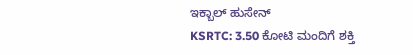ಇಕ್ಬಾಲ್ ಹುಸೇನ್
KSRTC: 3.50 ಕೋಟಿ ಮಂದಿಗೆ ಶಕ್ತಿ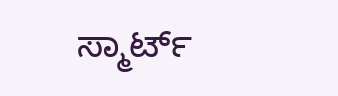ಸ್ಮಾರ್ಟ್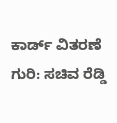ಕಾರ್ಡ್ ವಿತರಣೆ ಗುರಿ: ಸಚಿವ ರೆಡ್ಡಿ